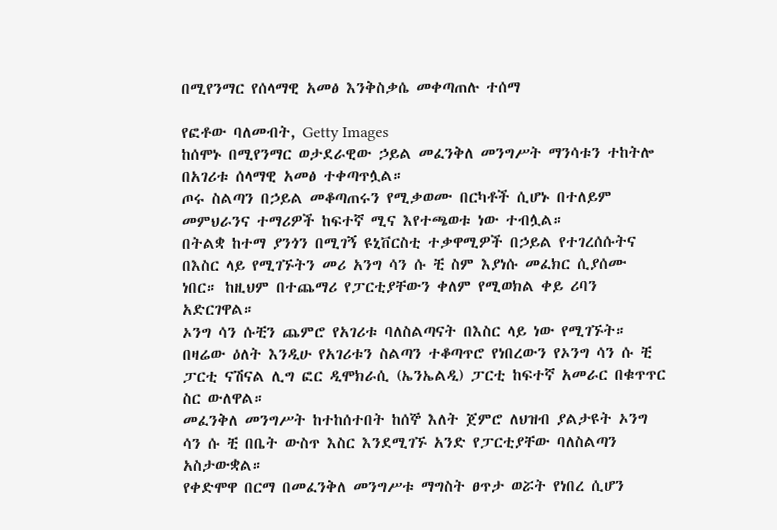በሚየንማር የሰላማዊ አመፅ እንቅስቃሴ መቀጣጠሉ ተሰማ

የፎቶው ባለመብት, Getty Images
ከሰሞኑ በሚየንማር ወታደራዊው ኃይል መፈንቅለ መንግሥት ማንሳቱን ተከትሎ በአገሪቱ ሰላማዊ አመፅ ተቀጣጥሏል።
ጦሩ ስልጣን በኃይል መቆጣጠሩን የሚቃወሙ በርካቶች ሲሆኑ በተለይም መምህራንና ተማሪዎች ከፍተኛ ሚና እየተጫወቱ ነው ተብሏል።
በትልቋ ከተማ ያንጎን በሚገኝ ዩኒቨርስቲ ተቃዋሚዎች በኃይል የተገረሰሱትና በእስር ላይ የሚገኙትን መሪ አንግ ሳን ሱ ቺ ስም እያነሱ መፈክር ሲያሰሙ ነበር። ከዚህም በተጨማሪ የፓርቲያቸውን ቀለም የሚወክል ቀይ ሪባን አድርገዋል።
ኦንግ ሳን ሱቺን ጨምሮ የአገሪቱ ባለስልጣናት በእስር ላይ ነው የሚገኙት።
በዛሬው ዕለት እንዲሁ የአገሪቱን ስልጣን ተቆጣጥሮ የነበረውን የኦንግ ሳን ሱ ቺ ፓርቲ ናሽናል ሊግ ፎር ዲሞክራሲ (ኤንኤልዲ) ፓርቲ ከፍተኛ አመራር በቁጥጥር ስር ውለዋል።
መፈንቅለ መንግሥት ከተከሰተበት ከሰኞ እለት ጀምሮ ለህዝብ ያልታዩት ኦንግ ሳን ሱ ቺ በቤት ውስጥ እስር እንደሚገኙ አንድ የፓርቲያቸው ባለስልጣን አስታውቋል።
የቀድሞዋ በርማ በመፈንቅለ መንግሥቱ ማግስት ፀጥታ ወሯት የነበረ ሲሆን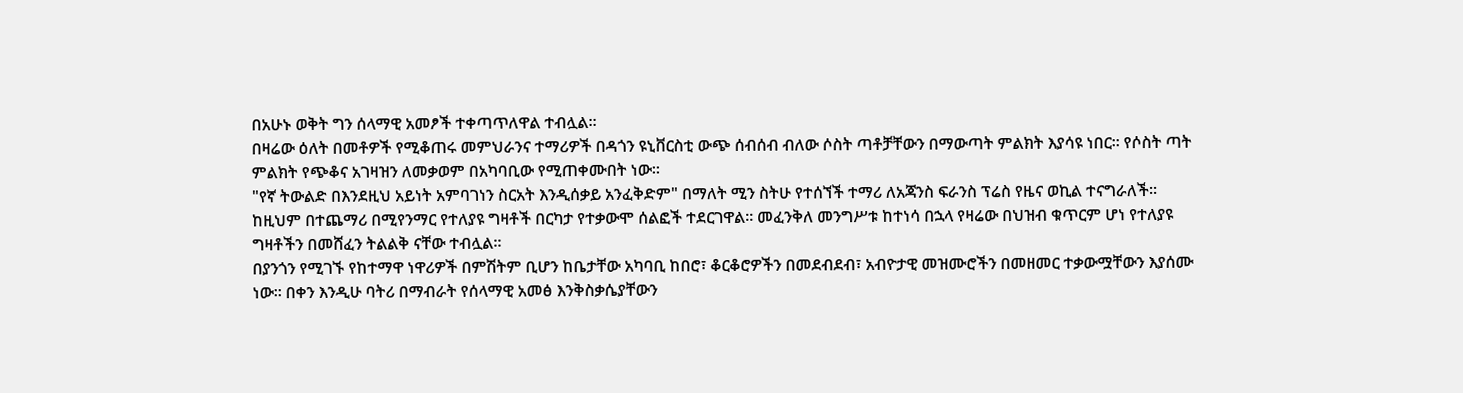በአሁኑ ወቅት ግን ሰላማዊ አመፆች ተቀጣጥለዋል ተብሏል።
በዛሬው ዕለት በመቶዎች የሚቆጠሩ መምህራንና ተማሪዎች በዳጎን ዩኒቨርስቲ ውጭ ሰብሰብ ብለው ሶስት ጣቶቻቸውን በማውጣት ምልክት እያሳዩ ነበር። የሶስት ጣት ምልክት የጭቆና አገዛዝን ለመቃወም በአካባቢው የሚጠቀሙበት ነው።
"የኛ ትውልድ በእንደዚህ አይነት አምባገነን ስርአት እንዲሰቃይ አንፈቅድም" በማለት ሚን ስትሁ የተሰኘች ተማሪ ለአጃንስ ፍራንስ ፕሬስ የዜና ወኪል ተናግራለች።
ከዚህም በተጨማሪ በሚየንማር የተለያዩ ግዛቶች በርካታ የተቃውሞ ሰልፎች ተደርገዋል። መፈንቅለ መንግሥቱ ከተነሳ በኋላ የዛሬው በህዝብ ቁጥርም ሆነ የተለያዩ ግዛቶችን በመሸፈን ትልልቅ ናቸው ተብሏል።
በያንጎን የሚገኙ የከተማዋ ነዋሪዎች በምሽትም ቢሆን ከቤታቸው አካባቢ ከበሮ፣ ቆርቆሮዎችን በመደብደብ፣ አብዮታዊ መዝሙሮችን በመዘመር ተቃውሟቸውን እያሰሙ ነው። በቀን እንዲሁ ባትሪ በማብራት የሰላማዊ አመፅ እንቅስቃሴያቸውን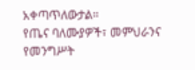አቀጣጥለውታል።
የጤና ባለሙያዎች፣ መምህራንና የመንግሥት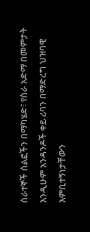ሰራተኞች ሰልፎችን በማካሄድ፣ የስራ አድማ በመምታት እንዲሁም አንዳንዶች ቀይ ሪባን በማድረግ ህዝባዊ እምቢተኝነታቸውን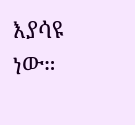እያሳዩ ነው።